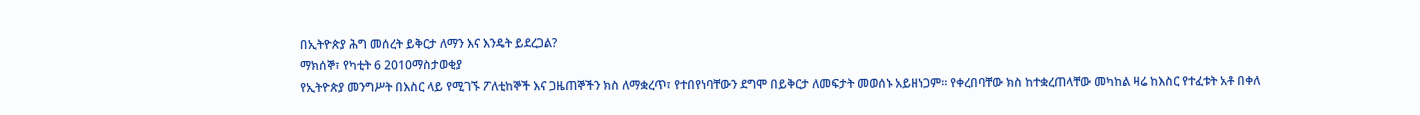በኢትዮጵያ ሕግ መሰረት ይቅርታ ለማን እና እንዴት ይደረጋል?
ማክሰኞ፣ የካቲት 6 2010ማስታወቂያ
የኢትዮጵያ መንግሥት በእስር ላይ የሚገኙ ፖለቲከኞች እና ጋዜጠኞችን ክስ ለማቋረጥ፣ የተበየነባቸውን ደግሞ በይቅርታ ለመፍታት መወሰኑ አይዘነጋም። የቀረበባቸው ክስ ከተቋረጠላቸው መካከል ዛሬ ከእስር የተፈቱት አቶ በቀለ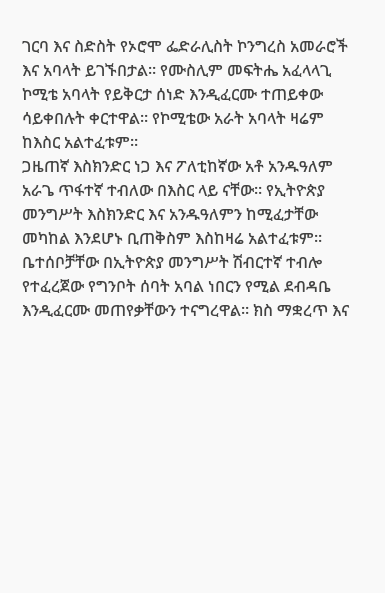ገርባ እና ስድስት የኦሮሞ ፌድራሊስት ኮንግረስ አመራሮች እና አባላት ይገኙበታል። የሙስሊም መፍትሔ አፈላላጊ ኮሚቴ አባላት የይቅርታ ሰነድ እንዲፈርሙ ተጠይቀው ሳይቀበሉት ቀርተዋል። የኮሚቴው አራት አባላት ዛሬም ከእስር አልተፈቱም።
ጋዜጠኛ እስክንድር ነጋ እና ፖለቲከኛው አቶ አንዱዓለም አራጌ ጥፋተኛ ተብለው በእስር ላይ ናቸው። የኢትዮጵያ መንግሥት እስክንድር እና አንዱዓለምን ከሚፈታቸው መካከል እንደሆኑ ቢጠቅስም እስከዛሬ አልተፈቱም። ቤተሰቦቻቸው በኢትዮጵያ መንግሥት ሽብርተኛ ተብሎ የተፈረጀው የግንቦት ሰባት አባል ነበርን የሚል ደብዳቤ እንዲፈርሙ መጠየቃቸውን ተናግረዋል። ክስ ማቋረጥ እና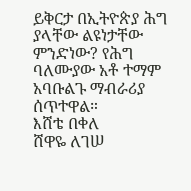ይቅርታ በኢትዮጵያ ሕግ ያላቸው ልዩነታቸው ምንድነው? የሕግ ባለሙያው አቶ ተማም አባቡልጉ ማብራሪያ ሰጥተዋል።
እሸቴ በቀለ
ሸዋዬ ለገሠ